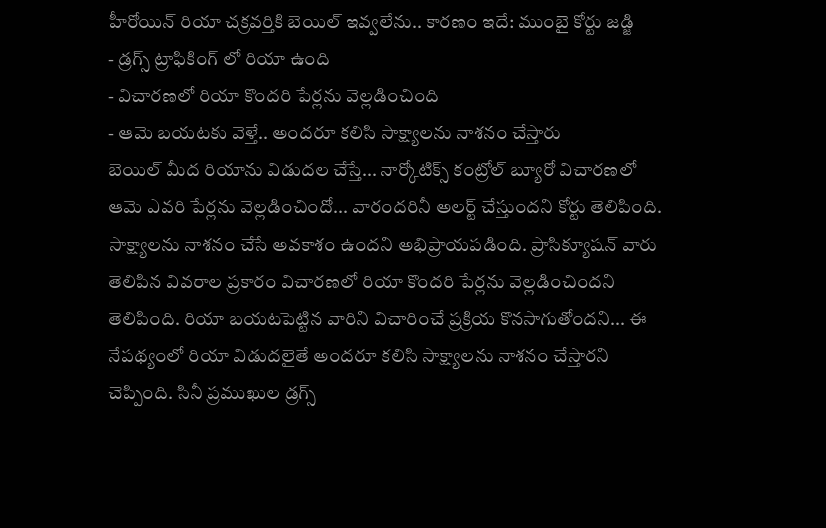హీరోయిన్ రియా చక్రవర్తికి బెయిల్ ఇవ్వలేను.. కారణం ఇదే: ముంబై కోర్టు జడ్జి
- డ్రగ్స్ ట్రాఫికింగ్ లో రియా ఉంది
- విచారణలో రియా కొందరి పేర్లను వెల్లడించింది
- ఆమె బయటకు వెళ్తే.. అందరూ కలిసి సాక్ష్యాలను నాశనం చేస్తారు
బెయిల్ మీద రియాను విడుదల చేస్తే... నార్కోటిక్స్ కంట్రోల్ బ్యూరో విచారణలో ఆమె ఎవరి పేర్లను వెల్లడించిందో... వారందరినీ అలర్ట్ చేస్తుందని కోర్టు తెలిపింది. సాక్ష్యాలను నాశనం చేసే అవకాశం ఉందని అభిప్రాయపడింది. ప్రాసిక్యూషన్ వారు తెలిపిన వివరాల ప్రకారం విచారణలో రియా కొందరి పేర్లను వెల్లడించిందని తెలిపింది. రియా బయటపెట్టిన వారిని విచారించే ప్రక్రియ కొనసాగుతోందని... ఈ నేపథ్యంలో రియా విడుదలైతే అందరూ కలిసి సాక్ష్యాలను నాశనం చేస్తారని చెప్పింది. సినీ ప్రముఖుల డ్రగ్స్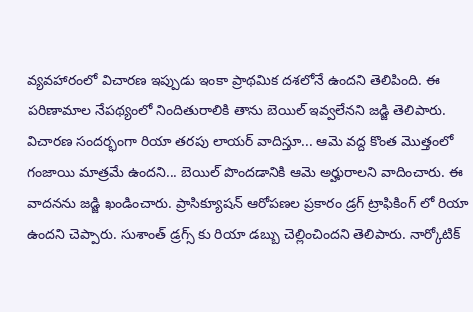వ్యవహారంలో విచారణ ఇప్పుడు ఇంకా ప్రాథమిక దశలోనే ఉందని తెలిపింది. ఈ పరిణామాల నేపథ్యంలో నిందితురాలికి తాను బెయిల్ ఇవ్వలేనని జడ్జి తెలిపారు.
విచారణ సందర్భంగా రియా తరపు లాయర్ వాదిస్తూ... ఆమె వద్ద కొంత మొత్తంలో గంజాయి మాత్రమే ఉందని... బెయిల్ పొందడానికి ఆమె అర్హురాలని వాదించారు. ఈ వాదనను జడ్జి ఖండించారు. ప్రాసిక్యూషన్ ఆరోపణల ప్రకారం డ్రగ్ ట్రాఫికింగ్ లో రియా ఉందని చెప్పారు. సుశాంత్ డ్రగ్స్ కు రియా డబ్బు చెల్లించిందని తెలిపారు. నార్కోటిక్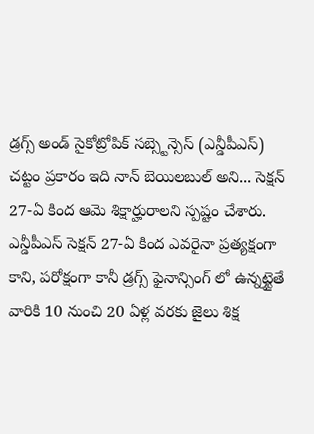డ్రగ్స్ అండ్ సైకోట్రోపిక్ సబ్స్టెన్సెస్ (ఎన్డీపీఎస్) చట్టం ప్రకారం ఇది నాన్ బెయిలబుల్ అని... సెక్షన్ 27-ఏ కింద ఆమె శిక్షార్హురాలని స్పష్టం చేశారు.
ఎన్డీపీఎస్ సెక్షన్ 27-ఏ కింద ఎవరైనా ప్రత్యక్షంగా కాని, పరోక్షంగా కానీ డ్రగ్స్ ఫైనాన్సింగ్ లో ఉన్నట్టైతే వారికి 10 నుంచి 20 ఏళ్ల వరకు జైలు శిక్ష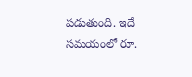పడుతుంది. ఇదే సమయంలో రూ.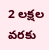2 లక్షల వరకు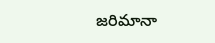జరిమానా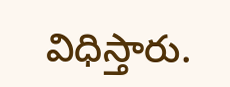విధిస్తారు.